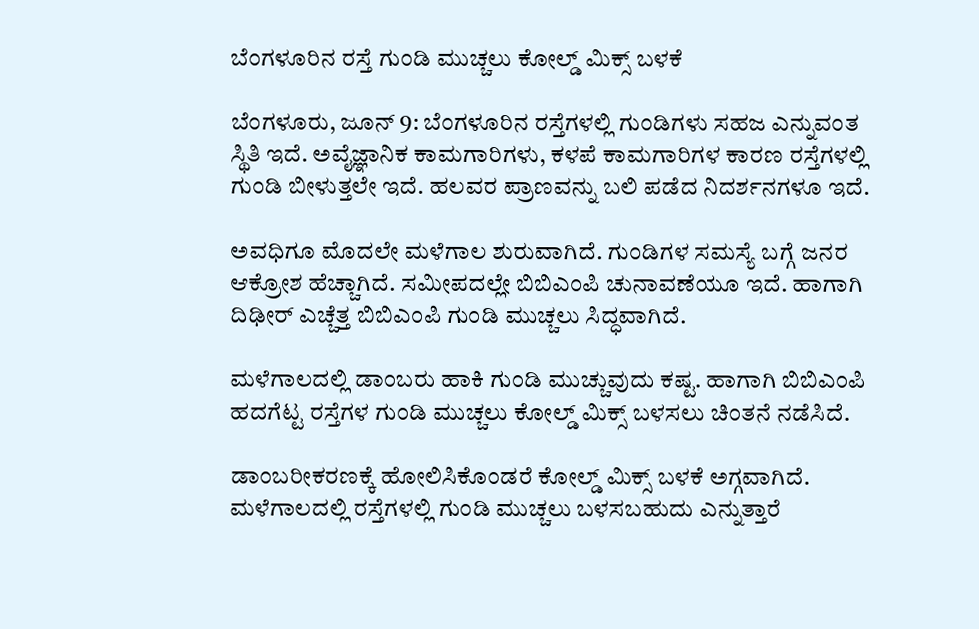ಬೆಂಗಳೂರಿನ ರಸ್ತೆ ಗುಂಡಿ ಮುಚ್ಚಲು ಕೋಲ್ಡ್‌ ಮಿಕ್ಸ್ ಬಳಕೆ

ಬೆಂಗಳೂರು, ಜೂನ್ 9: ಬೆಂಗಳೂರಿನ ರಸ್ತೆಗಳಲ್ಲಿ ಗುಂಡಿಗಳು ಸಹಜ ಎನ್ನುವಂತ ಸ್ಥಿತಿ ಇದೆ. ಅವೈಜ್ಞಾನಿಕ ಕಾಮಗಾರಿಗಳು, ಕಳಪೆ ಕಾಮಗಾರಿಗಳ ಕಾರಣ ರಸ್ತೆಗಳಲ್ಲಿ ಗುಂಡಿ ಬೀಳುತ್ತಲೇ ಇದೆ. ಹಲವರ ಪ್ರಾಣವನ್ನು ಬಲಿ ಪಡೆದ ನಿದರ್ಶನಗಳೂ ಇದೆ.

ಅವಧಿಗೂ ಮೊದಲೇ ಮಳೆಗಾಲ ಶುರುವಾಗಿದೆ. ಗುಂಡಿಗಳ ಸಮಸ್ಯೆ ಬಗ್ಗೆ ಜನರ ಆಕ್ರೋಶ ಹೆಚ್ಚಾಗಿದೆ. ಸಮೀಪದಲ್ಲೇ ಬಿಬಿಎಂಪಿ ಚುನಾವಣೆಯೂ ಇದೆ. ಹಾಗಾಗಿ ದಿಢೀರ್ ಎಚ್ಚೆತ್ತ ಬಿಬಿಎಂಪಿ ಗುಂಡಿ ಮುಚ್ಚಲು ಸಿದ್ಧವಾಗಿದೆ.

ಮಳೆಗಾಲದಲ್ಲಿ ಡಾಂಬರು ಹಾಕಿ ಗುಂಡಿ ಮುಚ್ಚುವುದು ಕಷ್ಟ. ಹಾಗಾಗಿ ಬಿಬಿಎಂಪಿ ಹದಗೆಟ್ಟ ರಸ್ತೆಗಳ ಗುಂಡಿ ಮುಚ್ಚಲು ಕೋಲ್ಡ್‌ ಮಿಕ್ಸ್ ಬಳಸಲು ಚಿಂತನೆ ನಡೆಸಿದೆ.

ಡಾಂಬರೀಕರಣಕ್ಕೆ ಹೋಲಿಸಿಕೊಂಡರೆ ಕೋಲ್ಡ್ ಮಿಕ್ಸ್ ಬಳಕೆ ಅಗ್ಗವಾಗಿದೆ. ಮಳೆಗಾಲದಲ್ಲಿ ರಸ್ತೆಗಳಲ್ಲಿ ಗುಂಡಿ ಮುಚ್ಚಲು ಬಳಸಬಹುದು ಎನ್ನುತ್ತಾರೆ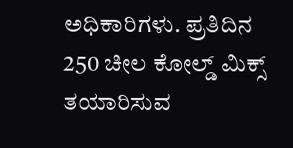ಅಧಿಕಾರಿಗಳು. ಪ್ರತಿದಿನ 250 ಚೀಲ ಕೋಲ್ಡ್ ಮಿಕ್ಸ್ ತಯಾರಿಸುವ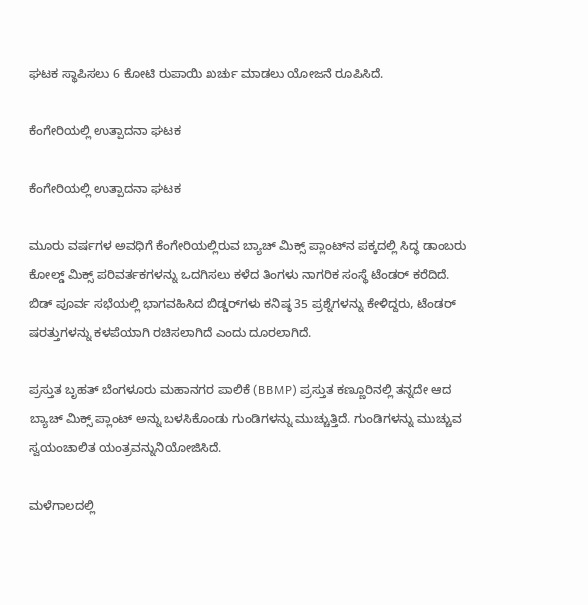ಘಟಕ ಸ್ಥಾಪಿಸಲು 6 ಕೋಟಿ ರುಪಾಯಿ ಖರ್ಚು ಮಾಡಲು ಯೋಜನೆ ರೂಪಿಸಿದೆ.

ಕೆಂಗೇರಿಯಲ್ಲಿ ಉತ್ಪಾದನಾ ಘಟಕ

ಕೆಂಗೇರಿಯಲ್ಲಿ ಉತ್ಪಾದನಾ ಘಟಕ

ಮೂರು ವರ್ಷಗಳ ಅವಧಿಗೆ ಕೆಂಗೇರಿಯಲ್ಲಿರುವ ಬ್ಯಾಚ್ ಮಿಕ್ಸ್ ಪ್ಲಾಂಟ್‌ನ ಪಕ್ಕದಲ್ಲಿ ಸಿದ್ಧ ಡಾಂಬರು ಕೋಲ್ಡ್ ಮಿಕ್ಸ್ ಪರಿವರ್ತಕಗಳನ್ನು ಒದಗಿಸಲು ಕಳೆದ ತಿಂಗಳು ನಾಗರಿಕ ಸಂಸ್ಥೆ ಟೆಂಡರ್ ಕರೆದಿದೆ. ಬಿಡ್ ಪೂರ್ವ ಸಭೆಯಲ್ಲಿ ಭಾಗವಹಿಸಿದ ಬಿಡ್ಡರ್‌ಗಳು ಕನಿಷ್ಠ 35 ಪ್ರಶ್ನೆಗಳನ್ನು ಕೇಳಿದ್ದರು, ಟೆಂಡರ್ ಷರತ್ತುಗಳನ್ನು ಕಳಪೆಯಾಗಿ ರಚಿಸಲಾಗಿದೆ ಎಂದು ದೂರಲಾಗಿದೆ.

ಪ್ರಸ್ತುತ ಬೃಹತ್ ಬೆಂಗಳೂರು ಮಹಾನಗರ ಪಾಲಿಕೆ (BBMP) ಪ್ರಸ್ತುತ ಕಣ್ಣೂರಿನಲ್ಲಿ ತನ್ನದೇ ಆದ ಬ್ಯಾಚ್ ಮಿಕ್ಸ್ ಪ್ಲಾಂಟ್ ಅನ್ನು ಬಳಸಿಕೊಂಡು ಗುಂಡಿಗಳನ್ನು ಮುಚ್ಚುತ್ತಿದೆ. ಗುಂಡಿಗಳನ್ನು ಮುಚ್ಚುವ ಸ್ವಯಂಚಾಲಿತ ಯಂತ್ರವನ್ನುನಿಯೋಜಿಸಿದೆ.

ಮಳೆಗಾಲದಲ್ಲಿ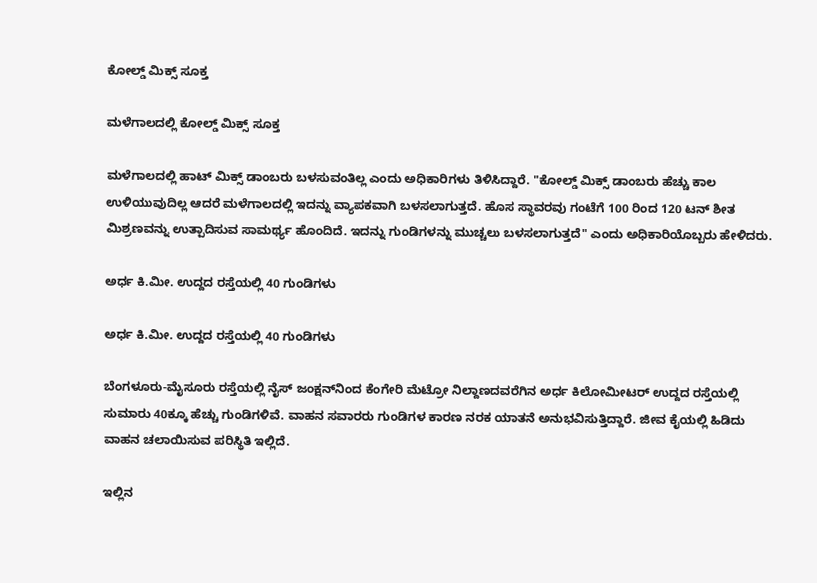ಕೋಲ್ಡ್ ಮಿಕ್ಸ್ ಸೂಕ್ತ

ಮಳೆಗಾಲದಲ್ಲಿ ಕೋಲ್ಡ್ ಮಿಕ್ಸ್ ಸೂಕ್ತ

ಮಳೆಗಾಲದಲ್ಲಿ ಹಾಟ್ ಮಿಕ್ಸ್ ಡಾಂಬರು ಬಳಸುವಂತಿಲ್ಲ ಎಂದು ಅಧಿಕಾರಿಗಳು ತಿಳಿಸಿದ್ದಾರೆ. "ಕೋಲ್ಡ್ ಮಿಕ್ಸ್ ಡಾಂಬರು ಹೆಚ್ಚು ಕಾಲ ಉಳಿಯುವುದಿಲ್ಲ ಆದರೆ ಮಳೆಗಾಲದಲ್ಲಿ ಇದನ್ನು ವ್ಯಾಪಕವಾಗಿ ಬಳಸಲಾಗುತ್ತದೆ. ಹೊಸ ಸ್ಥಾವರವು ಗಂಟೆಗೆ 100 ರಿಂದ 120 ಟನ್ ಶೀತ ಮಿಶ್ರಣವನ್ನು ಉತ್ಪಾದಿಸುವ ಸಾಮರ್ಥ್ಯ ಹೊಂದಿದೆ. ಇದನ್ನು ಗುಂಡಿಗಳನ್ನು ಮುಚ್ಚಲು ಬಳಸಲಾಗುತ್ತದೆ" ಎಂದು ಅಧಿಕಾರಿಯೊಬ್ಬರು ಹೇಳಿದರು.

ಅರ್ಧ ಕಿ.ಮೀ. ಉದ್ದದ ರಸ್ತೆಯಲ್ಲಿ 40 ಗುಂಡಿಗಳು

ಅರ್ಧ ಕಿ.ಮೀ. ಉದ್ದದ ರಸ್ತೆಯಲ್ಲಿ 40 ಗುಂಡಿಗಳು

ಬೆಂಗಳೂರು-ಮೈಸೂರು ರಸ್ತೆಯಲ್ಲಿ ನೈಸ್ ಜಂಕ್ಷನ್‌ನಿಂದ ಕೆಂಗೇರಿ ಮೆಟ್ರೋ ನಿಲ್ದಾಣದವರೆಗಿನ ಅರ್ಧ ಕಿಲೋಮೀಟರ್ ಉದ್ದದ ರಸ್ತೆಯಲ್ಲಿ ಸುಮಾರು 40ಕ್ಕೂ ಹೆಚ್ಚು ಗುಂಡಿಗಳಿವೆ. ವಾಹನ ಸವಾರರು ಗುಂಡಿಗಳ ಕಾರಣ ನರಕ ಯಾತನೆ ಅನುಭವಿಸುತ್ತಿದ್ದಾರೆ. ಜೀವ ಕೈಯಲ್ಲಿ ಹಿಡಿದು ವಾಹನ ಚಲಾಯಿಸುವ ಪರಿಸ್ಥಿತಿ ಇಲ್ಲಿದೆ.

ಇಲ್ಲಿನ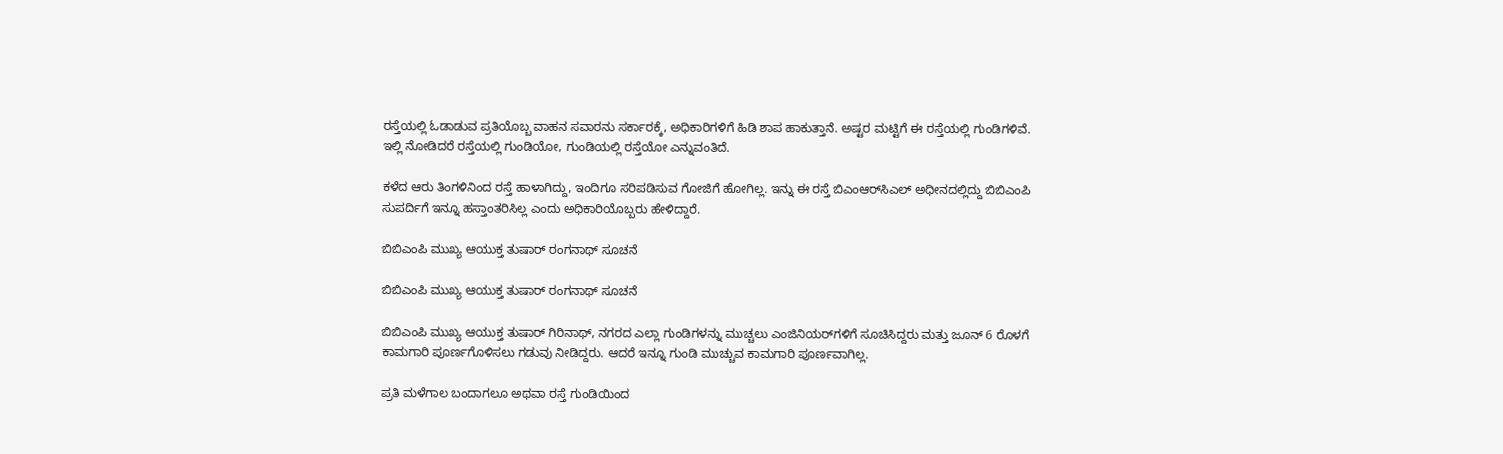ರಸ್ತೆಯಲ್ಲಿ ಓಡಾಡುವ ಪ್ರತಿಯೊಬ್ಬ ವಾಹನ ಸವಾರನು ಸರ್ಕಾರಕ್ಕೆ, ಅಧಿಕಾರಿಗಳಿಗೆ ಹಿಡಿ ಶಾಪ ಹಾಕುತ್ತಾನೆ. ಅಷ್ಟರ ಮಟ್ಟಿಗೆ ಈ ರಸ್ತೆಯಲ್ಲಿ ಗುಂಡಿಗಳಿವೆ. ಇಲ್ಲಿ ನೋಡಿದರೆ ರಸ್ತೆಯಲ್ಲಿ ಗುಂಡಿಯೋ, ಗುಂಡಿಯಲ್ಲಿ ರಸ್ತೆಯೋ ಎನ್ನುವಂತಿದೆ.

ಕಳೆದ ಆರು ತಿಂಗಳಿನಿಂದ ರಸ್ತೆ ಹಾಳಾಗಿದ್ದು, ಇಂದಿಗೂ ಸರಿಪಡಿಸುವ ಗೋಜಿಗೆ ಹೋಗಿಲ್ಲ. ಇನ್ನು ಈ ರಸ್ತೆ ಬಿಎಂಆರ್‌ಸಿಎಲ್ ಅಧೀನದಲ್ಲಿದ್ದು ಬಿಬಿಎಂಪಿ ಸುಪರ್ದಿಗೆ ಇನ್ನೂ ಹಸ್ತಾಂತರಿಸಿಲ್ಲ ಎಂದು ಅಧಿಕಾರಿಯೊಬ್ಬರು ಹೇಳಿದ್ದಾರೆ.

ಬಿಬಿಎಂಪಿ ಮುಖ್ಯ ಆಯುಕ್ತ ತುಷಾರ್ ರಂಗನಾಥ್ ಸೂಚನೆ

ಬಿಬಿಎಂಪಿ ಮುಖ್ಯ ಆಯುಕ್ತ ತುಷಾರ್ ರಂಗನಾಥ್ ಸೂಚನೆ

ಬಿಬಿಎಂಪಿ ಮುಖ್ಯ ಆಯುಕ್ತ ತುಷಾರ್ ಗಿರಿನಾಥ್, ನಗರದ ಎಲ್ಲಾ ಗುಂಡಿಗಳನ್ನು ಮುಚ್ಚಲು ಎಂಜಿನಿಯರ್‌ಗಳಿಗೆ ಸೂಚಿಸಿದ್ದರು ಮತ್ತು ಜೂನ್ 6 ರೊಳಗೆ ಕಾಮಗಾರಿ ಪೂರ್ಣಗೊಳಿಸಲು ಗಡುವು ನೀಡಿದ್ದರು. ಆದರೆ ಇನ್ನೂ ಗುಂಡಿ ಮುಚ್ಚುವ ಕಾಮಗಾರಿ ಪೂರ್ಣವಾಗಿಲ್ಲ.

ಪ್ರತಿ ಮಳೆಗಾಲ ಬಂದಾಗಲೂ ಅಥವಾ ರಸ್ತೆ ಗುಂಡಿಯಿಂದ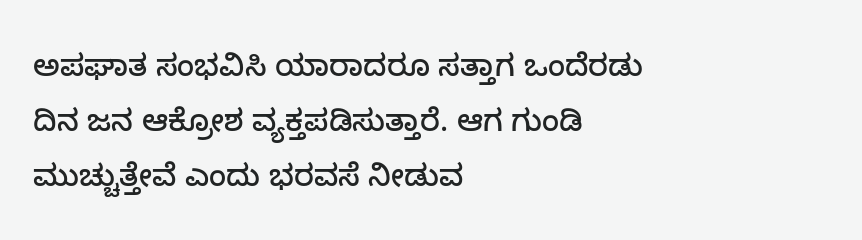ಅಪಘಾತ ಸಂಭವಿಸಿ ಯಾರಾದರೂ ಸತ್ತಾಗ ಒಂದೆರಡು ದಿನ ಜನ ಆಕ್ರೋಶ ವ್ಯಕ್ತಪಡಿಸುತ್ತಾರೆ. ಆಗ ಗುಂಡಿ ಮುಚ್ಚುತ್ತೇವೆ ಎಂದು ಭರವಸೆ ನೀಡುವ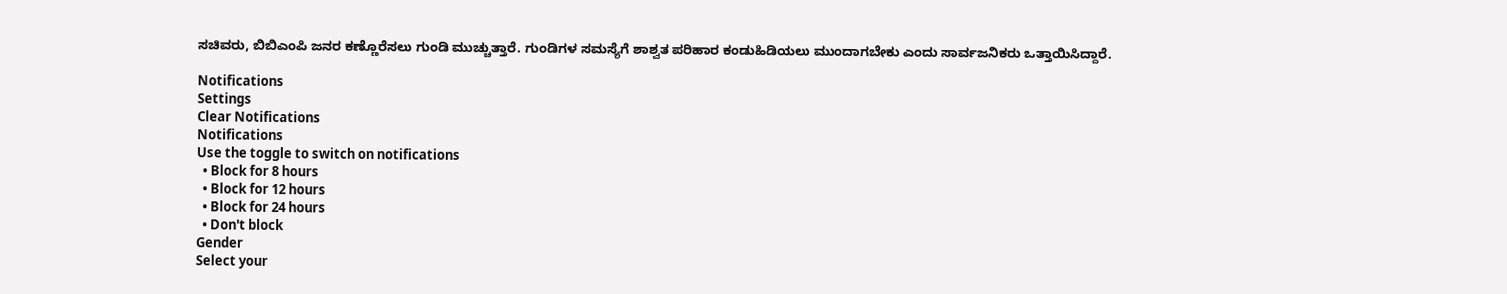ಸಚಿವರು, ಬಿಬಿಎಂಪಿ ಜನರ ಕಣ್ಣೊರೆಸಲು ಗುಂಡಿ ಮುಚ್ಚುತ್ತಾರೆ. ಗುಂಡಿಗಳ ಸಮಸ್ಯೆಗೆ ಶಾಶ್ವತ ಪರಿಹಾರ ಕಂಡುಹಿಡಿಯಲು ಮುಂದಾಗಬೇಕು ಎಂದು ಸಾರ್ವಜನಿಕರು ಒತ್ತಾಯಿಸಿದ್ದಾರೆ.

Notifications
Settings
Clear Notifications
Notifications
Use the toggle to switch on notifications
  • Block for 8 hours
  • Block for 12 hours
  • Block for 24 hours
  • Don't block
Gender
Select your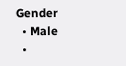Gender
  • Male
  •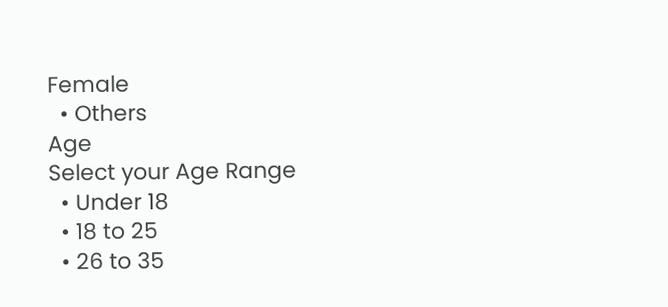Female
  • Others
Age
Select your Age Range
  • Under 18
  • 18 to 25
  • 26 to 35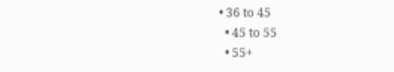• 36 to 45
  • 45 to 55
  • 55+